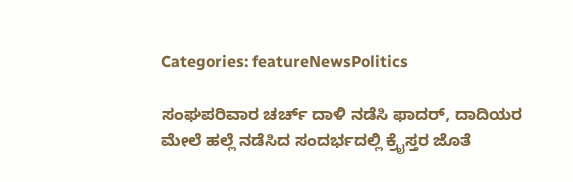Categories: featureNewsPolitics

ಸಂಘಪರಿವಾರ ಚರ್ಚ್ ದಾಳಿ ನಡೆಸಿ ಫಾದರ್, ದಾದಿಯರ ಮೇಲೆ ಹಲ್ಲೆ ನಡೆಸಿದ ಸಂದರ್ಭದಲ್ಲಿ ಕ್ರೈಸ್ತರ ಜೊತೆ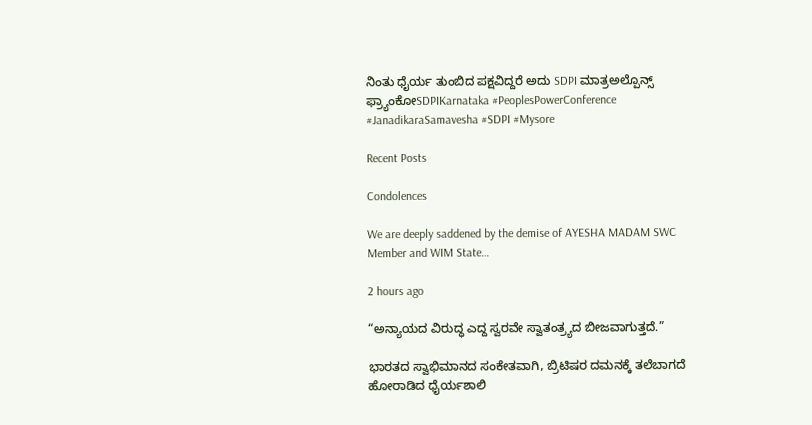ನಿಂತು ಧೈರ್ಯ ತುಂಬಿದ ಪಕ್ಷವಿದ್ದರೆ ಅದು SDPI ಮಾತ್ರಅಲ್ಪೊನ್ಸ್ ಫ್ರ್ಯಾಂಕೋSDPIKarnataka #PeoplesPowerConference #JanadikaraSamavesha #SDPI #Mysore

Recent Posts

Condolences

We are deeply saddened by the demise of AYESHA MADAM SWC Member and WIM State…

2 hours ago

“ಅನ್ಯಾಯದ ವಿರುದ್ಧ ಎದ್ದ ಸ್ವರವೇ ಸ್ವಾತಂತ್ರ್ಯದ ಬೀಜವಾಗುತ್ತದೆ.”

ಭಾರತದ ಸ್ವಾಭಿಮಾನದ ಸಂಕೇತವಾಗಿ, ಬ್ರಿಟಿಷರ ದಮನಕ್ಕೆ ತಲೆಬಾಗದೆ ಹೋರಾಡಿದ ಧೈರ್ಯಶಾಲಿ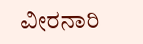ವೀರನಾರಿ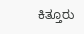ಕಿತ್ತೂರು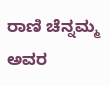ರಾಣಿ ಚೆನ್ನಮ್ಮ ಅವರ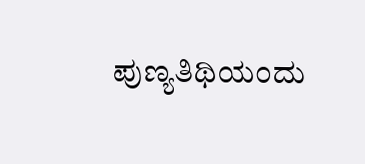ಪುಣ್ಯತಿಥಿಯಂದು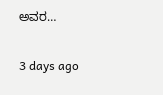ಅವರ…

3 days ago